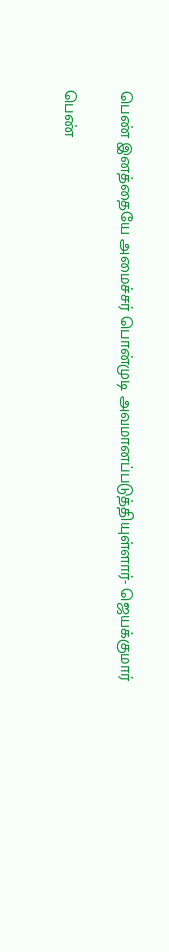பெண் இனத்தையே அமைச்சர் பொன்முடி அவமானப்படுத்தியுள்ளார்- ஜெயக்குமார்

பெண்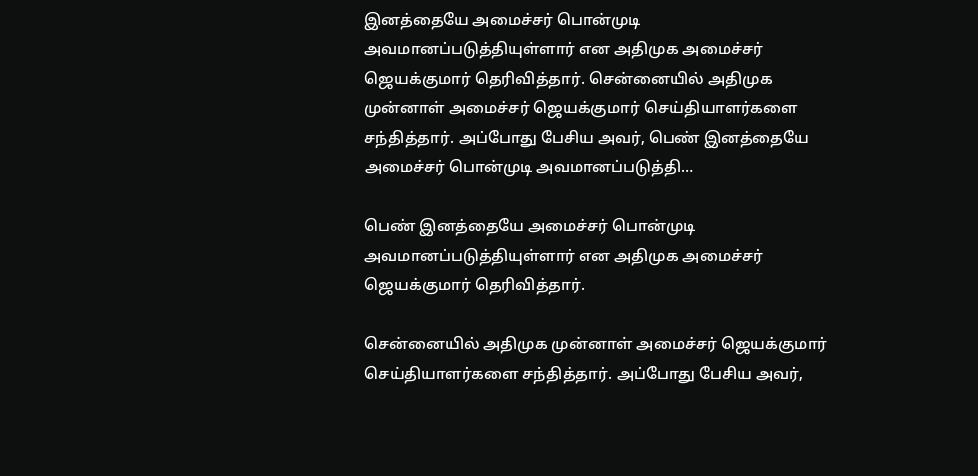இனத்தையே அமைச்சர் பொன்முடி அவமானப்படுத்தியுள்ளார் என அதிமுக அமைச்சர் ஜெயக்குமார் தெரிவித்தார். சென்னையில் அதிமுக முன்னாள் அமைச்சர் ஜெயக்குமார் செய்தியாளர்களை சந்தித்தார். அப்போது பேசிய அவர், பெண் இனத்தையே அமைச்சர் பொன்முடி அவமானப்படுத்தி…

பெண் இனத்தையே அமைச்சர் பொன்முடி அவமானப்படுத்தியுள்ளார் என அதிமுக அமைச்சர் ஜெயக்குமார் தெரிவித்தார்.

சென்னையில் அதிமுக முன்னாள் அமைச்சர் ஜெயக்குமார் செய்தியாளர்களை சந்தித்தார். அப்போது பேசிய அவர்,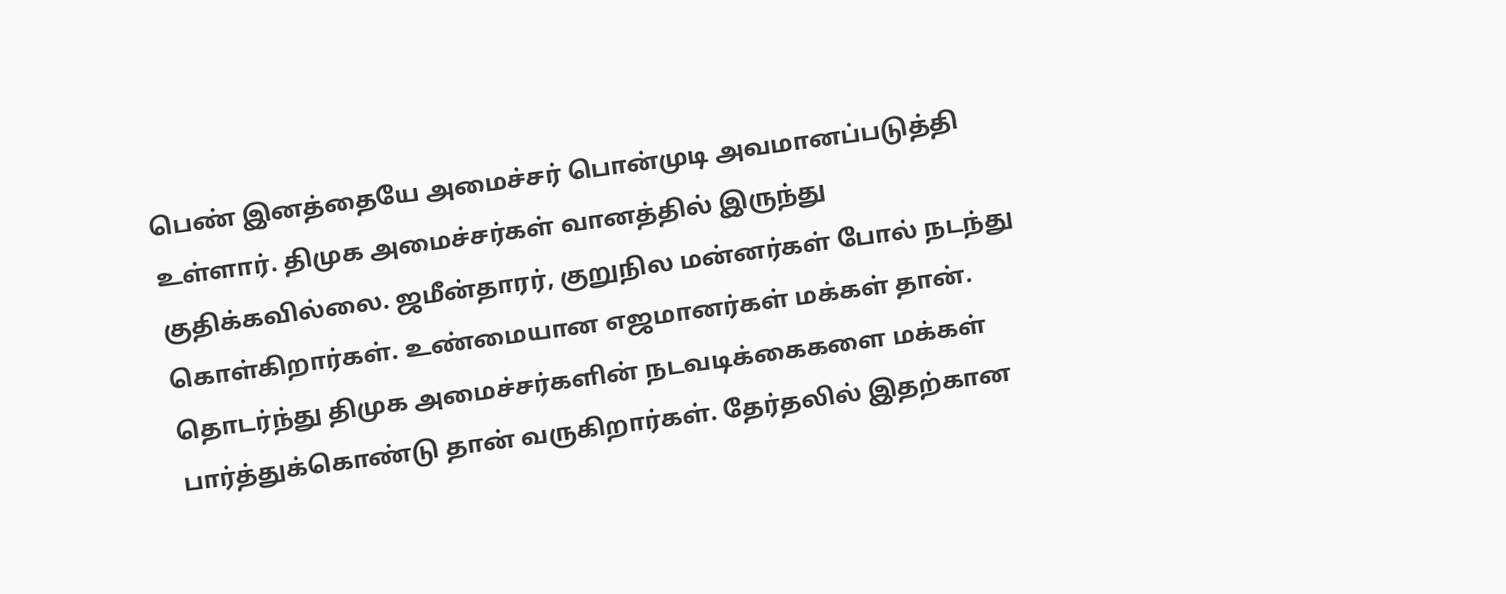பெண் இனத்தையே அமைச்சர் பொன்முடி அவமானப்படுத்தி உள்ளார். திமுக அமைச்சர்கள் வானத்தில் இருந்து குதிக்கவில்லை. ஜமீன்தாரர், குறுநில மன்னர்கள் போல் நடந்து கொள்கிறார்கள். உண்மையான எஜமானர்கள் மக்கள் தான். தொடர்ந்து திமுக அமைச்சர்களின் நடவடிக்கைகளை மக்கள் பார்த்துக்கொண்டு தான் வருகிறார்கள். தேர்தலில் இதற்கான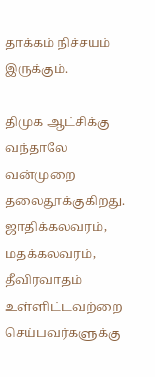தாக்கம் நிச்சயம் இருக்கும்.

திமுக ஆட்சிக்கு வந்தாலே வன்முறை தலைதூக்குகிறது. ஜாதிக்கலவரம், மதக்கலவரம், தீவிரவாதம் உள்ளிட்டவற்றை செய்பவர்களுக்கு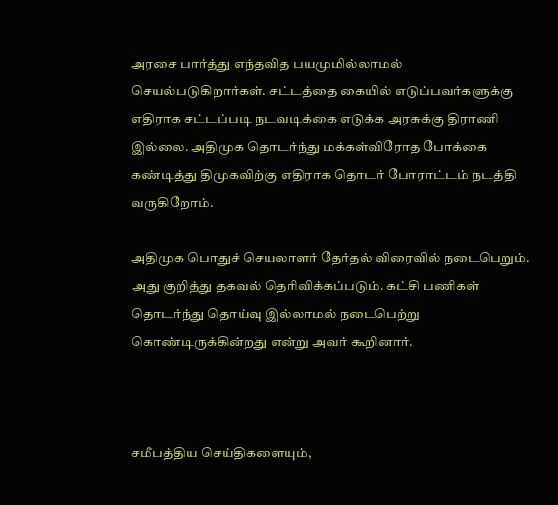அரசை பார்த்து எந்தவித பயமுமில்லாமல் செயல்படுகிறார்கள். சட்டத்தை கையில் எடுப்பவர்களுக்கு எதிராக சட்டப்படி நடவடிக்கை எடுக்க அரசுக்கு திராணி இல்லை. அதிமுக தொடர்ந்து மக்கள்விரோத போக்கை கண்டித்து திமுகவிற்கு எதிராக தொடர் போராட்டம் நடத்தி வருகிறோம்.

அதிமுக பொதுச் செயலாளர் தேர்தல் விரைவில் நடைபெறும். அது குறித்து தகவல் தெரிவிக்கப்படும். கட்சி பணிகள் தொடர்ந்து தொய்வு இல்லாமல் நடைபெற்று கொண்டிருக்கின்றது என்று அவர் கூறினார்.



சமீபத்திய செய்திகளையும்,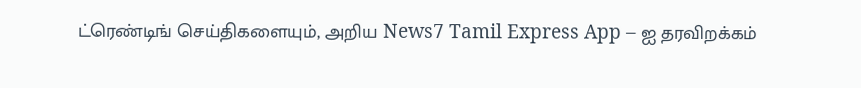ட்ரெண்டிங் செய்திகளையும், அறிய News7 Tamil Express App – ஐ தரவிறக்கம்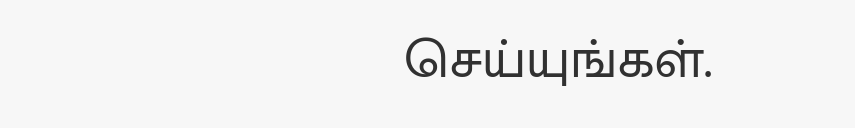செய்யுங்கள்.